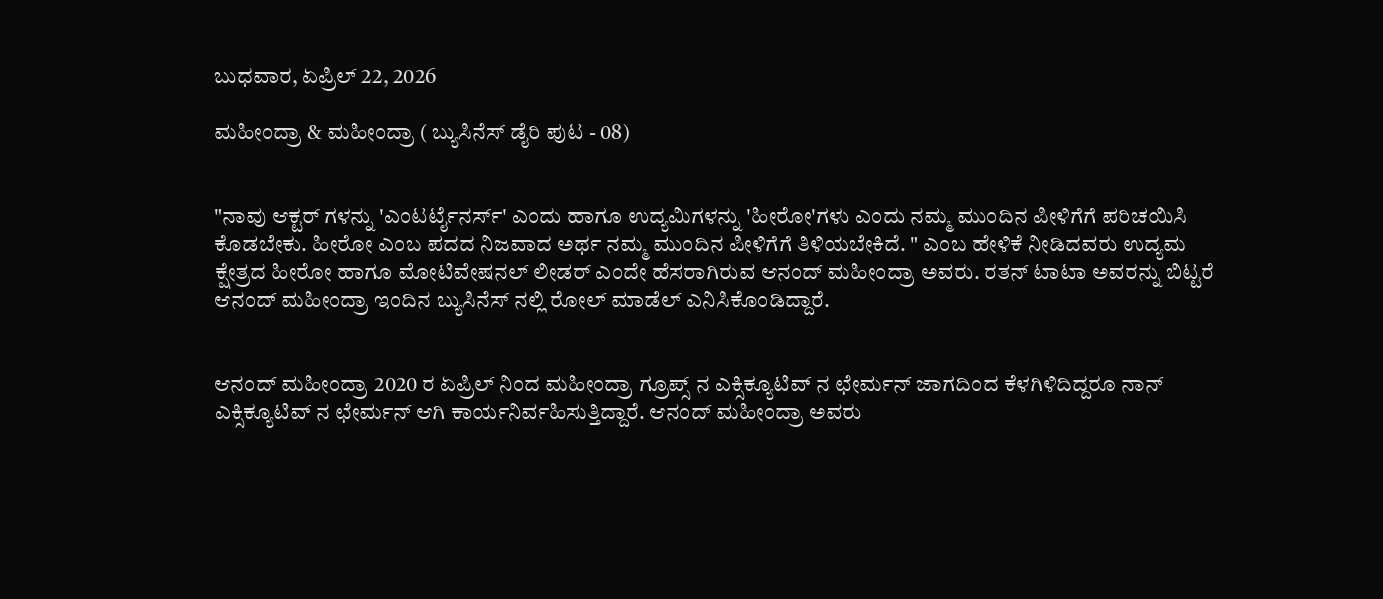ಬುಧವಾರ, ಏಪ್ರಿಲ್ 22, 2026

ಮಹೀಂದ್ರಾ & ಮಹೀಂದ್ರಾ ( ಬ್ಯುಸಿನೆಸ್ ಡೈರಿ ಪುಟ - 08)


"ನಾವು ಆಕ್ಟರ್ ಗಳನ್ನು 'ಎಂಟರ್ಟೈನರ್ಸ್' ಎಂದು ಹಾಗೂ ಉದ್ಯಮಿಗಳನ್ನು 'ಹೀರೋ'ಗಳು ಎಂದು ನಮ್ಮ ಮುಂದಿನ ಪೀಳಿಗೆಗೆ ಪರಿಚಯಿಸಿ ಕೊಡಬೇಕು. ಹೀರೋ ಎಂಬ ಪದದ ನಿಜವಾದ ಅರ್ಥ ನಮ್ಮ ಮುಂದಿನ ಪೀಳಿಗೆಗೆ ತಿಳಿಯಬೇಕಿದೆ. " ಎಂಬ ಹೇಳಿಕೆ ನೀಡಿದವರು ಉದ್ಯಮ ಕ್ಷೇತ್ರದ ಹೀರೋ ಹಾಗೂ ಮೋಟಿವೇಷನಲ್ ಲೀಡರ್ ಎಂದೇ ಹೆಸರಾಗಿರುವ ಆನಂದ್ ಮಹೀಂದ್ರಾ ಅವರು. ರತನ್ ಟಾಟಾ ಅವರನ್ನು ಬಿಟ್ಟರೆ ಆನಂದ್ ಮಹೀಂದ್ರಾ ಇಂದಿನ ಬ್ಯುಸಿನೆಸ್ ನಲ್ಲಿ ರೋಲ್ ಮಾಡೆಲ್ ಎನಿಸಿಕೊಂಡಿದ್ದಾರೆ.


ಆನಂದ್ ಮಹೀಂದ್ರಾ 2020 ರ ಏಪ್ರಿಲ್ ನಿಂದ ಮಹೀಂದ್ರಾ ಗ್ರೂಪ್ಸ್ ನ ಎಕ್ಸಿಕ್ಯೂಟಿವ್ ನ ಛೇರ್ಮನ್ ಜಾಗದಿಂದ ಕೆಳಗಿಳಿದಿದ್ದರೂ ನಾನ್ ಎಕ್ಸಿಕ್ಯೂಟಿವ್ ನ ಛೇರ್ಮನ್ ಆಗಿ ಕಾರ್ಯನಿರ್ವಹಿಸುತ್ತಿದ್ದಾರೆ. ಆನಂದ್ ಮಹೀಂದ್ರಾ ಅವರು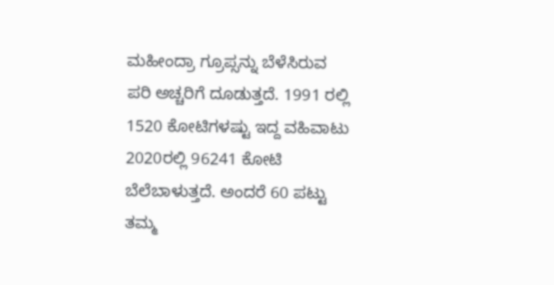ಮಹೀಂದ್ರಾ ಗ್ರೂಪ್ಸನ್ನು ಬೆಳೆಸಿರುವ ಪರಿ ಅಚ್ಚರಿಗೆ ದೂಡುತ್ತದೆ. 1991 ರಲ್ಲಿ 1520 ಕೋಟಿಗಳಷ್ಟು ಇದ್ದ ವಹಿವಾಟು 2020ರಲ್ಲಿ 96241 ಕೋಟಿ ಬೆಲೆಬಾಳುತ್ತದೆ. ಅಂದರೆ 60 ಪಟ್ಟು ತಮ್ಮ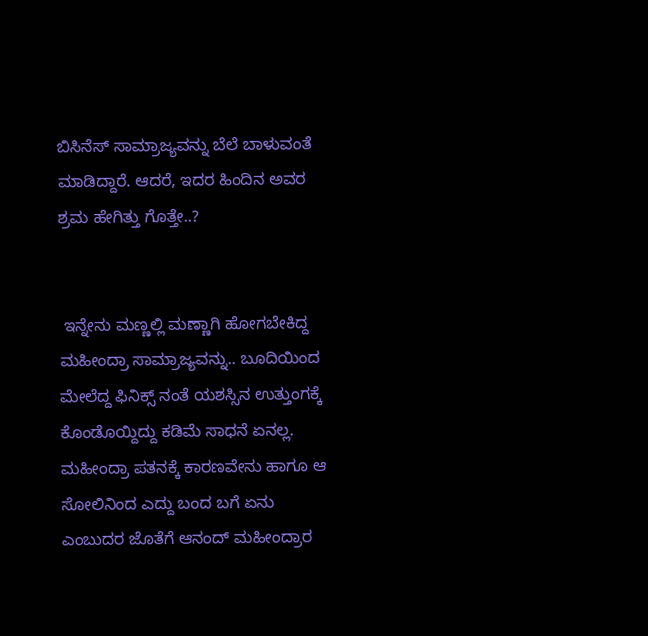ಬಿಸಿನೆಸ್ ಸಾಮ್ರಾಜ್ಯವನ್ನು ಬೆಲೆ ಬಾಳುವಂತೆ ಮಾಡಿದ್ದಾರೆ. ಆದರೆ, ಇದರ ಹಿಂದಿನ ಅವರ ಶ್ರಮ ಹೇಗಿತ್ತು ಗೊತ್ತೇ..?


 ಇನ್ನೇನು ಮಣ್ಣಲ್ಲಿ ಮಣ್ಣಾಗಿ ಹೋಗಬೇಕಿದ್ದ ಮಹೀಂದ್ರಾ ಸಾಮ್ರಾಜ್ಯವನ್ನು.. ಬೂದಿಯಿಂದ ಮೇಲೆದ್ದ ಫಿನಿಕ್ಸ್ ನಂತೆ ಯಶಸ್ಸಿನ ಉತ್ತುಂಗಕ್ಕೆ ಕೊಂಡೊಯ್ದಿದ್ದು ಕಡಿಮೆ ಸಾಧನೆ ಏನಲ್ಲ. ಮಹೀಂದ್ರಾ ಪತನಕ್ಕೆ ಕಾರಣವೇನು ಹಾಗೂ ಆ ಸೋಲಿನಿಂದ ಎದ್ದು ಬಂದ ಬಗೆ ಏನು ಎಂಬುದರ ಜೊತೆಗೆ ಆನಂದ್ ಮಹೀಂದ್ರಾರ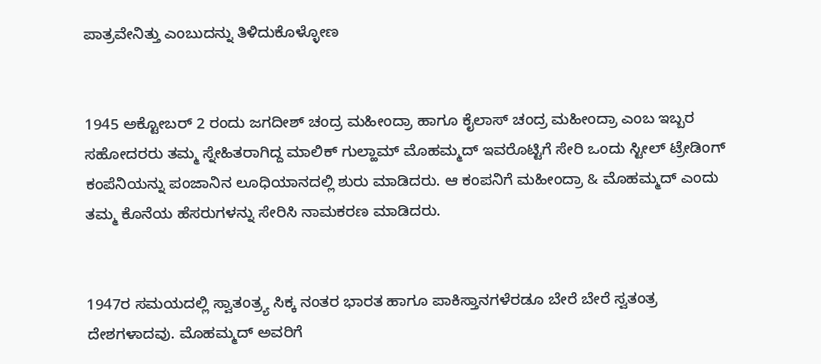ಪಾತ್ರವೇನಿತ್ತು ಎಂಬುದನ್ನು ತಿಳಿದುಕೊಳ್ಳೋಣ


1945 ಅಕ್ಟೋಬರ್ 2 ರಂದು ಜಗದೀಶ್ ಚಂದ್ರ ಮಹೀಂದ್ರಾ ಹಾಗೂ ಕೈಲಾಸ್ ಚಂದ್ರ ಮಹೀಂದ್ರಾ ಎಂಬ ಇಬ್ಬರ ಸಹೋದರರು ತಮ್ಮ ಸ್ನೇಹಿತರಾಗಿದ್ದ ಮಾಲಿಕ್ ಗುಲ್ಹಾಮ್ ಮೊಹಮ್ಮದ್ ಇವರೊಟ್ಟಿಗೆ ಸೇರಿ ಒಂದು ಸ್ಟೀಲ್ ಟ್ರೇಡಿಂಗ್ ಕಂಪೆನಿಯನ್ನು ಪಂಜಾನಿನ ಲೂಧಿಯಾನದಲ್ಲಿ ಶುರು ಮಾಡಿದರು. ಆ ಕಂಪನಿಗೆ ಮಹೀಂದ್ರಾ & ಮೊಹಮ್ಮದ್ ಎಂದು ತಮ್ಮ ಕೊನೆಯ ಹೆಸರುಗಳನ್ನು ಸೇರಿಸಿ ನಾಮಕರಣ ಮಾಡಿದರು.


1947ರ ಸಮಯದಲ್ಲಿ ಸ್ವಾತಂತ್ರ್ಯ ಸಿಕ್ಕ ನಂತರ ಭಾರತ ಹಾಗೂ ಪಾಕಿಸ್ತಾನಗಳೆರಡೂ ಬೇರೆ ಬೇರೆ ಸ್ವತಂತ್ರ ದೇಶಗಳಾದವು. ಮೊಹಮ್ಮದ್ ಅವರಿಗೆ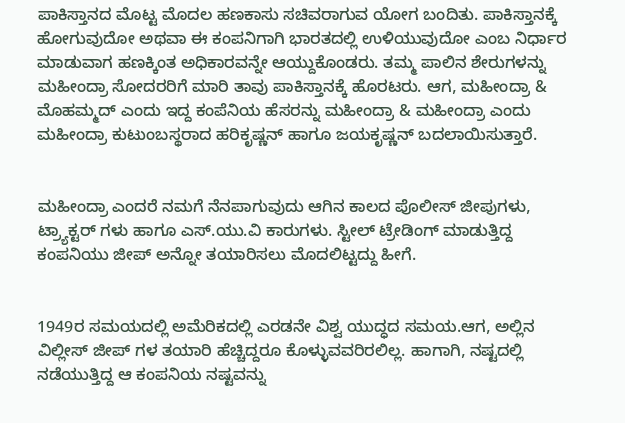ಪಾಕಿಸ್ತಾನದ ಮೊಟ್ಟ ಮೊದಲ ಹಣಕಾಸು ಸಚಿವರಾಗುವ ಯೋಗ ಬಂದಿತು. ಪಾಕಿಸ್ತಾನಕ್ಕೆ ಹೋಗುವುದೋ ಅಥವಾ ಈ ಕಂಪನಿಗಾಗಿ ಭಾರತದಲ್ಲಿ ಉಳಿಯುವುದೋ ಎಂಬ ನಿರ್ಧಾರ ಮಾಡುವಾಗ ಹಣಕ್ಕಿಂತ ಅಧಿಕಾರವನ್ನೇ ಆಯ್ದುಕೊಂಡರು. ತಮ್ಮ ಪಾಲಿನ ಶೇರುಗಳನ್ನು ಮಹೀಂದ್ರಾ ಸೋದರರಿಗೆ ಮಾರಿ ತಾವು ಪಾಕಿಸ್ತಾನಕ್ಕೆ ಹೊರಟರು. ಆಗ, ಮಹೀಂದ್ರಾ & ಮೊಹಮ್ಮದ್ ಎಂದು ಇದ್ದ ಕಂಪೆನಿಯ ಹೆಸರನ್ನು ಮಹೀಂದ್ರಾ & ಮಹೀಂದ್ರಾ ಎಂದು ಮಹೀಂದ್ರಾ ಕುಟುಂಬಸ್ಥರಾದ ಹರಿಕೃಷ್ಣನ್ ಹಾಗೂ ಜಯಕೃಷ್ಣನ್ ಬದಲಾಯಿಸುತ್ತಾರೆ.


ಮಹೀಂದ್ರಾ ಎಂದರೆ ನಮಗೆ ನೆನಪಾಗುವುದು ಆಗಿನ ಕಾಲದ ಪೊಲೀಸ್ ಜೀಪುಗಳು, ಟ್ರ್ಯಾಕ್ಟರ್ ಗಳು ಹಾಗೂ ಎಸ್.ಯು.ವಿ ಕಾರುಗಳು. ಸ್ಟೀಲ್ ಟ್ರೇಡಿಂಗ್ ಮಾಡುತ್ತಿದ್ದ ಕಂಪನಿಯು ಜೀಪ್ ಅನ್ನೋ ತಯಾರಿಸಲು ಮೊದಲಿಟ್ಟದ್ದು ಹೀಗೆ.


1949ರ ಸಮಯದಲ್ಲಿ ಅಮೆರಿಕದಲ್ಲಿ ಎರಡನೇ ವಿಶ್ವ ಯುದ್ಧದ ಸಮಯ.ಆಗ, ಅಲ್ಲಿನ ವಿಲ್ಲೀಸ್ ಜೀಪ್ ಗಳ ತಯಾರಿ ಹೆಚ್ಚಿದ್ದರೂ ಕೊಳ್ಳುವವರಿರಲಿಲ್ಲ. ಹಾಗಾಗಿ, ನಷ್ಟದಲ್ಲಿ ನಡೆಯುತ್ತಿದ್ದ ಆ ಕಂಪನಿಯ ನಷ್ಟವನ್ನು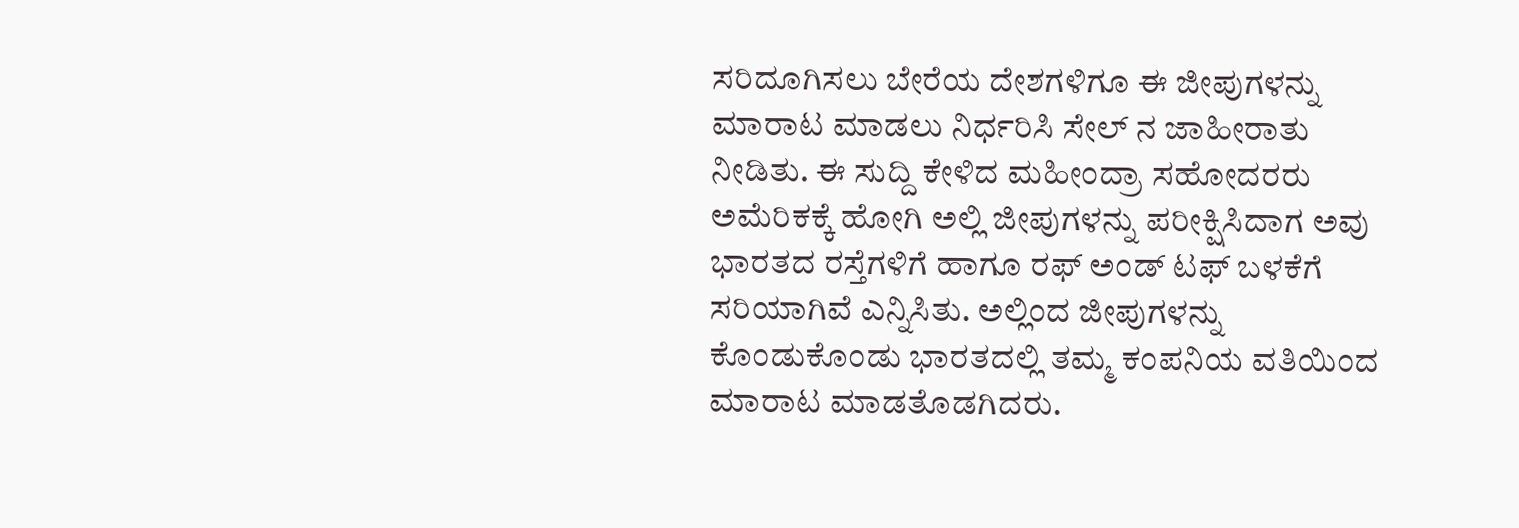ಸರಿದೂಗಿಸಲು ಬೇರೆಯ ದೇಶಗಳಿಗೂ ಈ ಜೀಪುಗಳನ್ನು ಮಾರಾಟ ಮಾಡಲು ನಿರ್ಧರಿಸಿ ಸೇಲ್ ನ ಜಾಹೀರಾತು ನೀಡಿತು. ಈ ಸುದ್ದಿ ಕೇಳಿದ ಮಹೀಂದ್ರಾ ಸಹೋದರರು ಅಮೆರಿಕಕ್ಕೆ ಹೋಗಿ ಅಲ್ಲಿ ಜೀಪುಗಳನ್ನು ಪರೀಕ್ಷಿಸಿದಾಗ ಅವು ಭಾರತದ ರಸ್ತೆಗಳಿಗೆ ಹಾಗೂ ರಫ್ ಅಂಡ್ ಟಫ್ ಬಳಕೆಗೆ ಸರಿಯಾಗಿವೆ ಎನ್ನಿಸಿತು. ಅಲ್ಲಿಂದ ಜೀಪುಗಳನ್ನು ಕೊಂಡುಕೊಂಡು ಭಾರತದಲ್ಲಿ ತಮ್ಮ ಕಂಪನಿಯ ವತಿಯಿಂದ ಮಾರಾಟ ಮಾಡತೊಡಗಿದರು.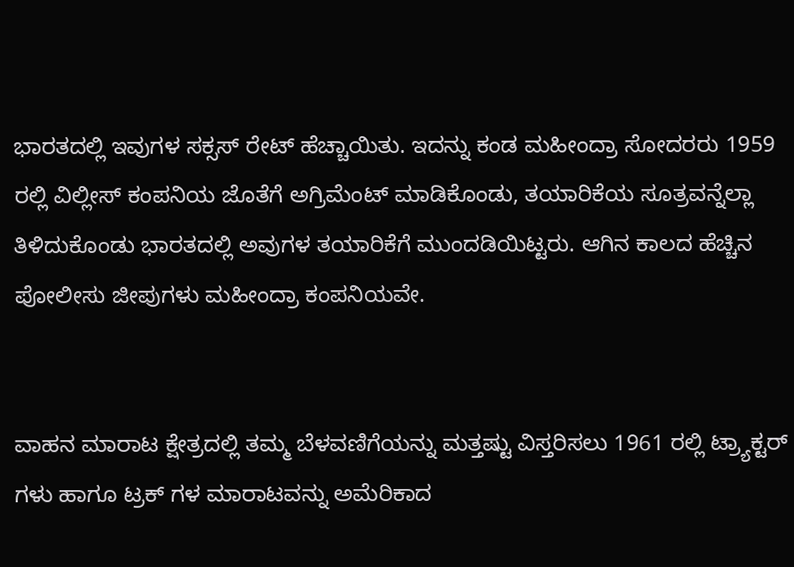ಭಾರತದಲ್ಲಿ ಇವುಗಳ ಸಕ್ಸಸ್ ರೇಟ್ ಹೆಚ್ಚಾಯಿತು. ಇದನ್ನು ಕಂಡ ಮಹೀಂದ್ರಾ ಸೋದರರು 1959 ರಲ್ಲಿ ವಿಲ್ಲೀಸ್ ಕಂಪನಿಯ ಜೊತೆಗೆ ಅಗ್ರಿಮೆಂಟ್ ಮಾಡಿಕೊಂಡು, ತಯಾರಿಕೆಯ ಸೂತ್ರವನ್ನೆಲ್ಲಾ ತಿಳಿದುಕೊಂಡು ಭಾರತದಲ್ಲಿ ಅವುಗಳ ತಯಾರಿಕೆಗೆ ಮುಂದಡಿಯಿಟ್ಟರು. ಆಗಿನ ಕಾಲದ ಹೆಚ್ಚಿನ ಪೋಲೀಸು ಜೀಪುಗಳು ಮಹೀಂದ್ರಾ ಕಂಪನಿಯವೇ.


ವಾಹನ ಮಾರಾಟ ಕ್ಷೇತ್ರದಲ್ಲಿ ತಮ್ಮ ಬೆಳವಣಿಗೆಯನ್ನು ಮತ್ತಷ್ಟು ವಿಸ್ತರಿಸಲು 1961 ರಲ್ಲಿ ಟ್ರ್ಯಾಕ್ಟರ್ ಗಳು ಹಾಗೂ ಟ್ರಕ್ ಗಳ ಮಾರಾಟವನ್ನು ಅಮೆರಿಕಾದ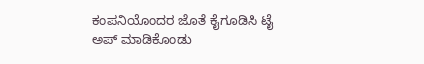ಕಂಪನಿಯೊಂದರ ಜೊತೆ ಕೈಗೂಡಿಸಿ ಟೈ ಅಪ್ ಮಾಡಿಕೊಂಡು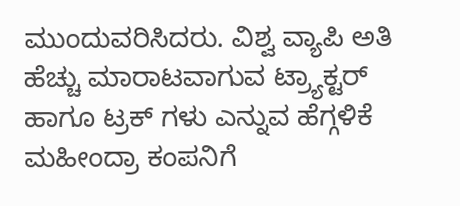ಮುಂದುವರಿಸಿದರು. ವಿಶ್ವ ವ್ಯಾಪಿ ಅತಿ ಹೆಚ್ಚು ಮಾರಾಟವಾಗುವ ಟ್ರ್ಯಾಕ್ಟರ್ ಹಾಗೂ ಟ್ರಕ್ ಗಳು ಎನ್ನುವ ಹೆಗ್ಗಳಿಕೆ ಮಹೀಂದ್ರಾ ಕಂಪನಿಗೆ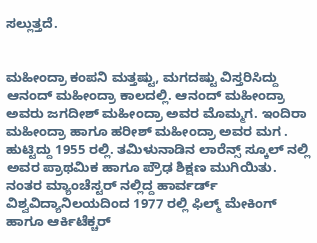ಸಲ್ಲುತ್ತದೆ.


ಮಹೀಂದ್ರಾ ಕಂಪನಿ ಮತ್ತಷ್ಟು, ಮಗದಷ್ಟು ವಿಸ್ತರಿಸಿದ್ದು ಆನಂದ್ ಮಹೀಂದ್ರಾ ಕಾಲದಲ್ಲಿ. ಆನಂದ್ ಮಹೀಂದ್ರಾ  ಅವರು ಜಗದೀಶ್ ಮಹೀಂದ್ರಾ ಅವರ ಮೊಮ್ಮಗ. ಇಂದಿರಾ ಮಹೀಂದ್ರಾ ಹಾಗೂ ಹರೀಶ್ ಮಹೀಂದ್ರಾ ಅವರ ಮಗ . ಹುಟ್ಟಿದ್ದು 1955 ರಲ್ಲಿ. ತಮಿಳುನಾಡಿನ ಲಾರೆನ್ಸ್ ಸ್ಕೂಲ್ ನಲ್ಲಿ ಅವರ ಪ್ರಾಥಮಿಕ ಹಾಗೂ ಪ್ರೌಢ ಶಿಕ್ಷಣ ಮುಗಿಯಿತು. ನಂತರ ಮ್ಯಾಂಚೆಸ್ಟರ್ ನಲ್ಲಿದ್ದ ಹಾರ್ವರ್ಡ್ ವಿಶ್ವವಿದ್ಯಾನಿಲಯದಿಂದ 1977 ರಲ್ಲಿ ಫಿಲ್ಮ್ ಮೇಕಿಂಗ್ ಹಾಗೂ ಆರ್ಕಿಟೆಕ್ಚರ್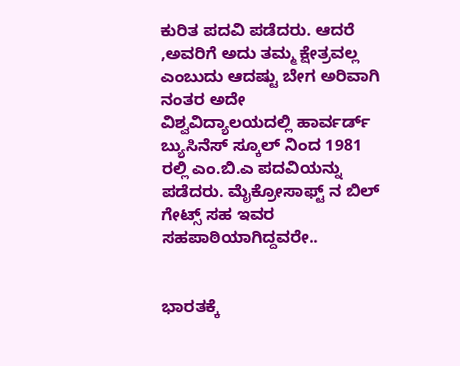ಕುರಿತ ಪದವಿ ಪಡೆದರು. ಆದರೆ ,ಅವರಿಗೆ ಅದು ತಮ್ಮ ಕ್ಷೇತ್ರವಲ್ಲ ಎಂಬುದು ಆದಷ್ಟು ಬೇಗ ಅರಿವಾಗಿ ನಂತರ ಅದೇ ವಿಶ್ವವಿದ್ಯಾಲಯದಲ್ಲಿ ಹಾರ್ವರ್ಡ್ ಬ್ಯುಸಿನೆಸ್ ಸ್ಕೂಲ್ ನಿಂದ 1981 ರಲ್ಲಿ ಎಂ.ಬಿ.ಎ ಪದವಿಯನ್ನು ಪಡೆದರು. ಮೈಕ್ರೋಸಾಫ್ಟ್ ನ ಬಿಲ್ ಗೇಟ್ಸ್ ಸಹ ಇವರ ಸಹಪಾಠಿಯಾಗಿದ್ದವರೇ..


ಭಾರತಕ್ಕೆ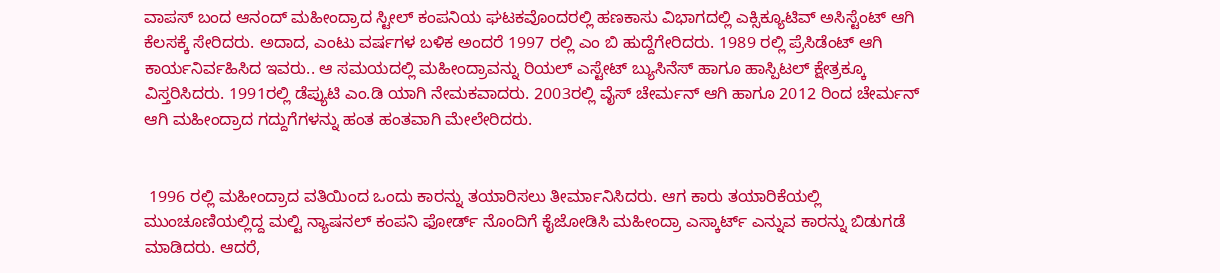ವಾಪಸ್ ಬಂದ ಆನಂದ್ ಮಹೀಂದ್ರಾದ ಸ್ಟೀಲ್ ಕಂಪನಿಯ ಘಟಕವೊಂದರಲ್ಲಿ ಹಣಕಾಸು ವಿಭಾಗದಲ್ಲಿ ಎಕ್ಸಿಕ್ಯೂಟಿವ್ ಅಸಿಸ್ಟೆಂಟ್ ಆಗಿ ಕೆಲಸಕ್ಕೆ ಸೇರಿದರು. ಅದಾದ, ಎಂಟು ವರ್ಷಗಳ ಬಳಿಕ ಅಂದರೆ 1997 ರಲ್ಲಿ ಎಂ ಬಿ ಹುದ್ದೆಗೇರಿದರು. 1989 ರಲ್ಲಿ ಪ್ರೆಸಿಡೆಂಟ್ ಆಗಿ ಕಾರ್ಯನಿರ್ವಹಿಸಿದ ಇವರು.. ಆ ಸಮಯದಲ್ಲಿ ಮಹೀಂದ್ರಾವನ್ನು ರಿಯಲ್ ಎಸ್ಟೇಟ್ ಬ್ಯುಸಿನೆಸ್ ಹಾಗೂ ಹಾಸ್ಪಿಟಲ್ ಕ್ಷೇತ್ರಕ್ಕೂ ವಿಸ್ತರಿಸಿದರು. 1991ರಲ್ಲಿ ಡೆಪ್ಯುಟಿ ಎಂ.ಡಿ ಯಾಗಿ ನೇಮಕವಾದರು. 2003ರಲ್ಲಿ ವೈಸ್ ಚೇರ್ಮನ್ ಆಗಿ ಹಾಗೂ 2012 ರಿಂದ ಚೇರ್ಮನ್ ಆಗಿ ಮಹೀಂದ್ರಾದ ಗದ್ದುಗೆಗಳನ್ನು ಹಂತ ಹಂತವಾಗಿ ಮೇಲೇರಿದರು.


 1996 ರಲ್ಲಿ ಮಹೀಂದ್ರಾದ ವತಿಯಿಂದ ಒಂದು ಕಾರನ್ನು ತಯಾರಿಸಲು ತೀರ್ಮಾನಿಸಿದರು. ಆಗ ಕಾರು ತಯಾರಿಕೆಯಲ್ಲಿ ಮುಂಚೂಣಿಯಲ್ಲಿದ್ದ ಮಲ್ಟಿ ನ್ಯಾಷನಲ್ ಕಂಪನಿ ಫೋರ್ಡ್ ನೊಂದಿಗೆ ಕೈಜೋಡಿಸಿ ಮಹೀಂದ್ರಾ ಎಸ್ಕಾರ್ಟ್ ಎನ್ನುವ ಕಾರನ್ನು ಬಿಡುಗಡೆ ಮಾಡಿದರು. ಆದರೆ,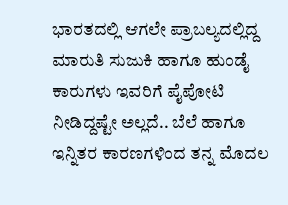ಭಾರತದಲ್ಲಿ ಆಗಲೇ ಪ್ರಾಬಲ್ಯದಲ್ಲಿದ್ದ ಮಾರುತಿ ಸುಜುಕಿ ಹಾಗೂ ಹುಂಡೈ ಕಾರುಗಳು ಇವರಿಗೆ ಪೈಪೋಟಿ ನೀಡಿದ್ದಷ್ಟೇ ಅಲ್ಲದೆ.. ಬೆಲೆ ಹಾಗೂ ಇನ್ನಿತರ ಕಾರಣಗಳಿಂದ ತನ್ನ ಮೊದಲ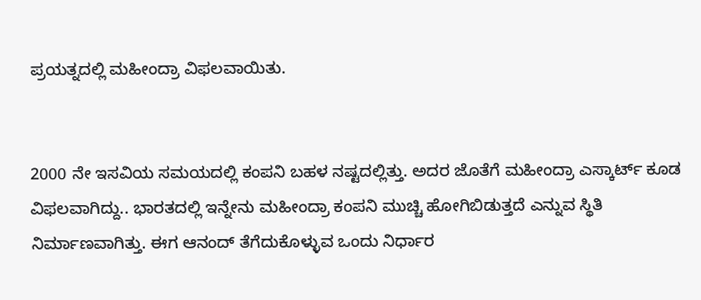ಪ್ರಯತ್ನದಲ್ಲಿ ಮಹೀಂದ್ರಾ ವಿಫಲವಾಯಿತು.


2000 ನೇ ಇಸವಿಯ ಸಮಯದಲ್ಲಿ ಕಂಪನಿ ಬಹಳ ನಷ್ಟದಲ್ಲಿತ್ತು. ಅದರ ಜೊತೆಗೆ ಮಹೀಂದ್ರಾ ಎಸ್ಕಾರ್ಟ್ ಕೂಡ ವಿಫಲವಾಗಿದ್ದು.. ಭಾರತದಲ್ಲಿ ಇನ್ನೇನು ಮಹೀಂದ್ರಾ ಕಂಪನಿ ಮುಚ್ಚಿ ಹೋಗಿಬಿಡುತ್ತದೆ ಎನ್ನುವ ಸ್ಥಿತಿ ನಿರ್ಮಾಣವಾಗಿತ್ತು. ಈಗ ಆನಂದ್ ತೆಗೆದುಕೊಳ್ಳುವ ಒಂದು ನಿರ್ಧಾರ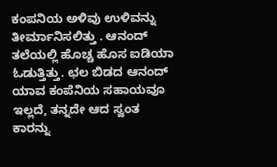ಕಂಪನಿಯ ಅಳಿವು ಉಳಿವನ್ನು ತೀರ್ಮಾನಿಸಲಿತ್ತು . ಆನಂದ್ ತಲೆಯಲ್ಲಿ ಹೊಚ್ಚ ಹೊಸ ಐಡಿಯಾ ಓಡುತ್ತಿತ್ತು. ಛಲ ಬಿಡದ ಆನಂದ್ ಯಾವ ಕಂಪೆನಿಯ ಸಹಾಯವೂ ಇಲ್ಲದೆ, ತನ್ನದೇ ಆದ ಸ್ವಂತ ಕಾರನ್ನು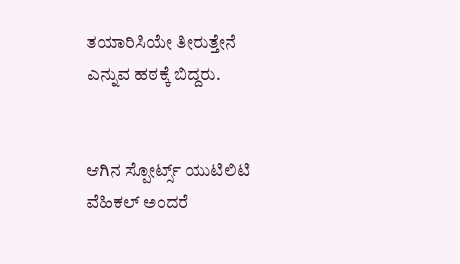ತಯಾರಿಸಿಯೇ ತೀರುತ್ತೇನೆ ಎನ್ನುವ ಹಠಕ್ಕೆ ಬಿದ್ದರು.


ಆಗಿನ ಸ್ಪೋರ್ಟ್ಸ್ ಯುಟಿಲಿಟಿ ವೆಹಿಕಲ್ ಅಂದರೆ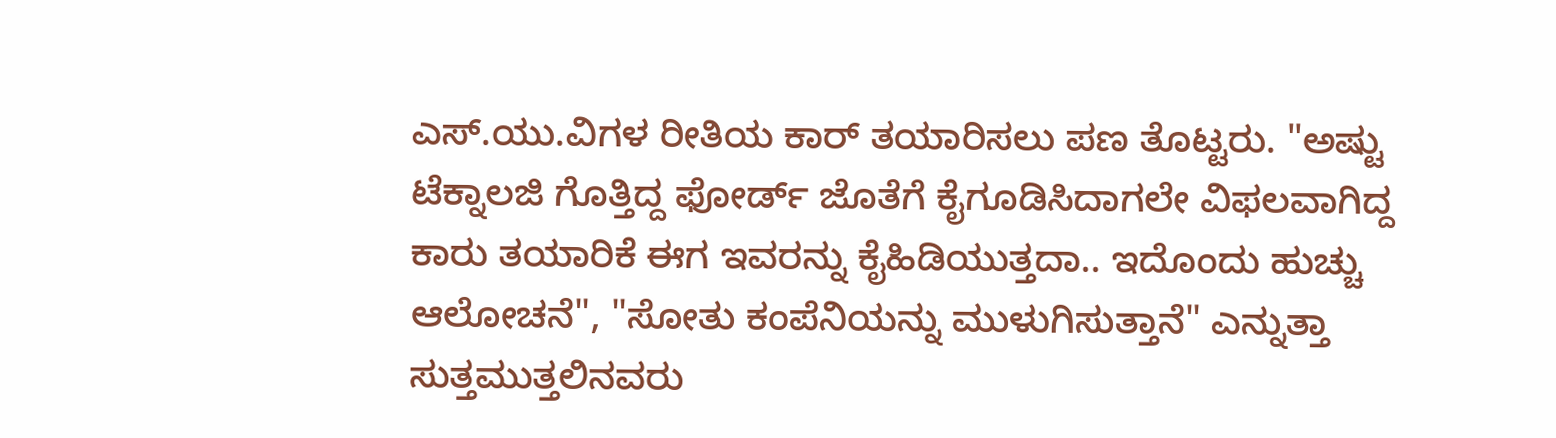ಎಸ್.ಯು.ವಿಗಳ ರೀತಿಯ ಕಾರ್ ತಯಾರಿಸಲು ಪಣ ತೊಟ್ಟರು. "ಅಷ್ಟು ಟೆಕ್ನಾಲಜಿ ಗೊತ್ತಿದ್ದ ಫೋರ್ಡ್ ಜೊತೆಗೆ ಕೈಗೂಡಿಸಿದಾಗಲೇ ವಿಫಲವಾಗಿದ್ದ ಕಾರು ತಯಾರಿಕೆ ಈಗ ಇವರನ್ನು ಕೈಹಿಡಿಯುತ್ತದಾ.. ಇದೊಂದು ಹುಚ್ಚು ಆಲೋಚನೆ", "ಸೋತು ಕಂಪೆನಿಯನ್ನು ಮುಳುಗಿಸುತ್ತಾನೆ" ಎನ್ನುತ್ತಾ ಸುತ್ತಮುತ್ತಲಿನವರು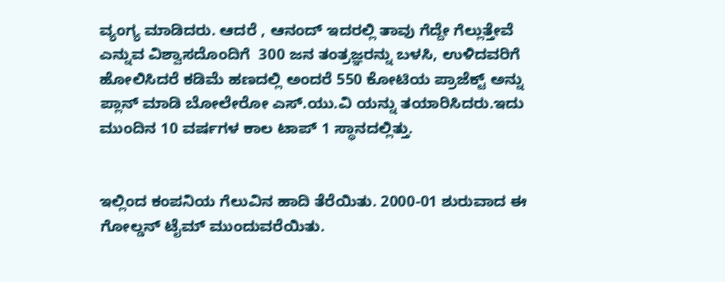ವ್ಯಂಗ್ಯ ಮಾಡಿದರು. ಆದರೆ , ಆನಂದ್ ಇದರಲ್ಲಿ ತಾವು ಗೆದ್ದೇ ಗೆಲ್ಲುತ್ತೇವೆ ಎನ್ನುವ ವಿಶ್ವಾಸದೊಂದಿಗೆ  300 ಜನ ತಂತ್ರಜ್ಞರನ್ನು ಬಳಸಿ, ಉಳಿದವರಿಗೆ ಹೋಲಿಸಿದರೆ ಕಡಿಮೆ ಹಣದಲ್ಲಿ ಅಂದರೆ 550 ಕೋಟಿಯ ಪ್ರಾಜೆಕ್ಟ್ ಅನ್ನು ಪ್ಲಾನ್ ಮಾಡಿ ಬೋಲೇರೋ ಎಸ್.ಯು.ವಿ ಯನ್ನು ತಯಾರಿಸಿದರು.ಇದು ಮುಂದಿನ 10 ವರ್ಷಗಳ ಕಾಲ ಟಾಪ್ 1 ಸ್ಥಾನದಲ್ಲಿತ್ತು.


ಇಲ್ಲಿಂದ ಕಂಪನಿಯ ಗೆಲುವಿನ ಹಾದಿ ತೆರೆಯಿತು. 2000-01 ಶುರುವಾದ ಈ ಗೋಲ್ಡನ್ ಟೈಮ್ ಮುಂದುವರೆಯಿತು.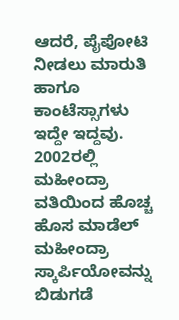ಆದರೆ, ಪೈಪೋಟಿ ನೀಡಲು ಮಾರುತಿ ಹಾಗೂ ಕಾಂಟೆಸ್ಸಾಗಳು ಇದ್ದೇ ಇದ್ದವು. 2002ರಲ್ಲಿ ಮಹೀಂದ್ರಾ ವತಿಯಿಂದ ಹೊಚ್ಚ ಹೊಸ ಮಾಡೆಲ್ ಮಹೀಂದ್ರಾ ಸ್ಕಾರ್ಪಿಯೋವನ್ನು ಬಿಡುಗಡೆ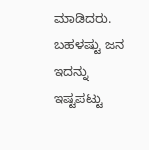ಮಾಡಿದರು. ಬಹಳಷ್ಟು ಜನ ಇದನ್ನು ಇಷ್ಟಪಟ್ಟು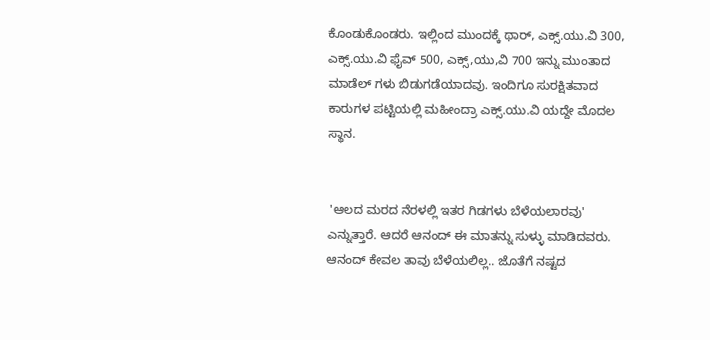ಕೊಂಡುಕೊಂಡರು. ಇಲ್ಲಿಂದ ಮುಂದಕ್ಕೆ ಥಾರ್, ಎಕ್ಸ್.ಯು.ವಿ 300, ಎಕ್ಸ್.ಯು.ವಿ ಫೈವ್ 500, ಎಕ್ಸ್,ಯು,ವಿ 700 ಇನ್ನು ಮುಂತಾದ ಮಾಡೆಲ್ ಗಳು ಬಿಡುಗಡೆಯಾದವು. ಇಂದಿಗೂ ಸುರಕ್ಷಿತವಾದ ಕಾರುಗಳ ಪಟ್ಟಿಯಲ್ಲಿ ಮಹೀಂದ್ರಾ ಎಕ್ಸ್.ಯು.ವಿ ಯದ್ದೇ ಮೊದಲ ಸ್ಥಾನ.


 'ಆಲದ ಮರದ ನೆರಳಲ್ಲಿ ಇತರ ಗಿಡಗಳು ಬೆಳೆಯಲಾರವು' ಎನ್ನುತ್ತಾರೆ. ಆದರೆ ಆನಂದ್ ಈ ಮಾತನ್ನು ಸುಳ್ಳು ಮಾಡಿದವರು. ಆನಂದ್ ಕೇವಲ ತಾವು ಬೆಳೆಯಲಿಲ್ಲ.. ಜೊತೆಗೆ ನಷ್ಟದ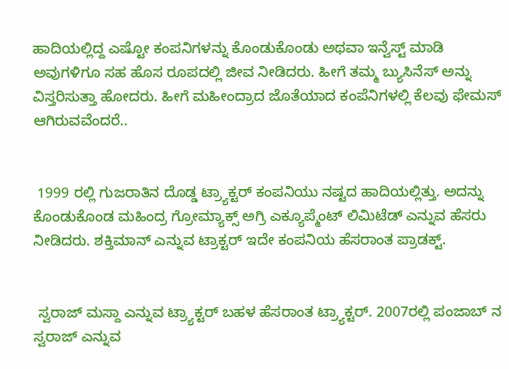ಹಾದಿಯಲ್ಲಿದ್ದ ಎಷ್ಟೋ ಕಂಪನಿಗಳನ್ನು ಕೊಂಡುಕೊಂಡು ಅಥವಾ ಇನ್ವೆಸ್ಟ್ ಮಾಡಿ ಅವುಗಳಿಗೂ ಸಹ ಹೊಸ ರೂಪದಲ್ಲಿ ಜೀವ ನೀಡಿದರು. ಹೀಗೆ ತಮ್ಮ ಬ್ಯುಸಿನೆಸ್ ಅನ್ನು ವಿಸ್ತರಿಸುತ್ತಾ ಹೋದರು. ಹೀಗೆ ಮಹೀಂದ್ರಾದ ಜೊತೆಯಾದ ಕಂಪೆನಿಗಳಲ್ಲಿ ಕೆಲವು ಫೇಮಸ್ ಆಗಿರುವವೆಂದರೆ..


 1999 ರಲ್ಲಿ ಗುಜರಾತಿನ ದೊಡ್ಡ ಟ್ರ್ಯಾಕ್ಟರ್ ಕಂಪನಿಯು ನಷ್ಟದ ಹಾದಿಯಲ್ಲಿತ್ತು. ಅದನ್ನು ಕೊಂಡುಕೊಂಡ ಮಹಿಂದ್ರ ಗ್ರೋಮ್ಯಾಕ್ಸ್ ಅಗ್ರಿ ಎಕ್ಯೂಪ್ಮೆಂಟ್ ಲಿಮಿಟೆಡ್ ಎನ್ನುವ ಹೆಸರು ನೀಡಿದರು. ಶಕ್ತಿಮಾನ್ ಎನ್ನುವ ಟ್ರಾಕ್ಟರ್ ಇದೇ ಕಂಪನಿಯ ಹೆಸರಾಂತ ಪ್ರಾಡಕ್ಟ್.


 ಸ್ವರಾಜ್ ಮಸ್ದಾ ಎನ್ನುವ ಟ್ರ್ಯಾಕ್ಟರ್ ಬಹಳ ಹೆಸರಾಂತ ಟ್ರ್ಯಾಕ್ಟರ್. 2007ರಲ್ಲಿ ಪಂಜಾಬ್ ನ ಸ್ವರಾಜ್ ಎನ್ನುವ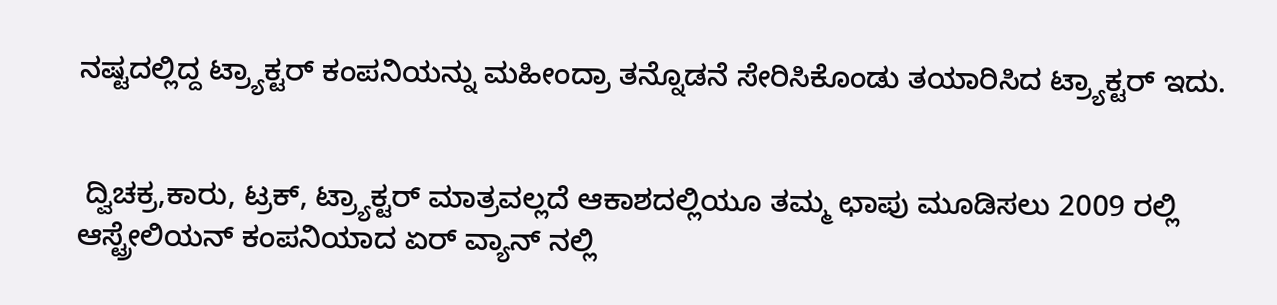ನಷ್ಟದಲ್ಲಿದ್ದ ಟ್ರ್ಯಾಕ್ಟರ್ ಕಂಪನಿಯನ್ನು ಮಹೀಂದ್ರಾ ತನ್ನೊಡನೆ ಸೇರಿಸಿಕೊಂಡು ತಯಾರಿಸಿದ ಟ್ರ್ಯಾಕ್ಟರ್ ಇದು.


 ದ್ವಿಚಕ್ರ,ಕಾರು, ಟ್ರಕ್, ಟ್ರ್ಯಾಕ್ಟರ್ ಮಾತ್ರವಲ್ಲದೆ ಆಕಾಶದಲ್ಲಿಯೂ ತಮ್ಮ ಛಾಪು ಮೂಡಿಸಲು 2009 ರಲ್ಲಿ ಆಸ್ಟ್ರೇಲಿಯನ್ ಕಂಪನಿಯಾದ ಏರ್ ವ್ಯಾನ್ ನಲ್ಲಿ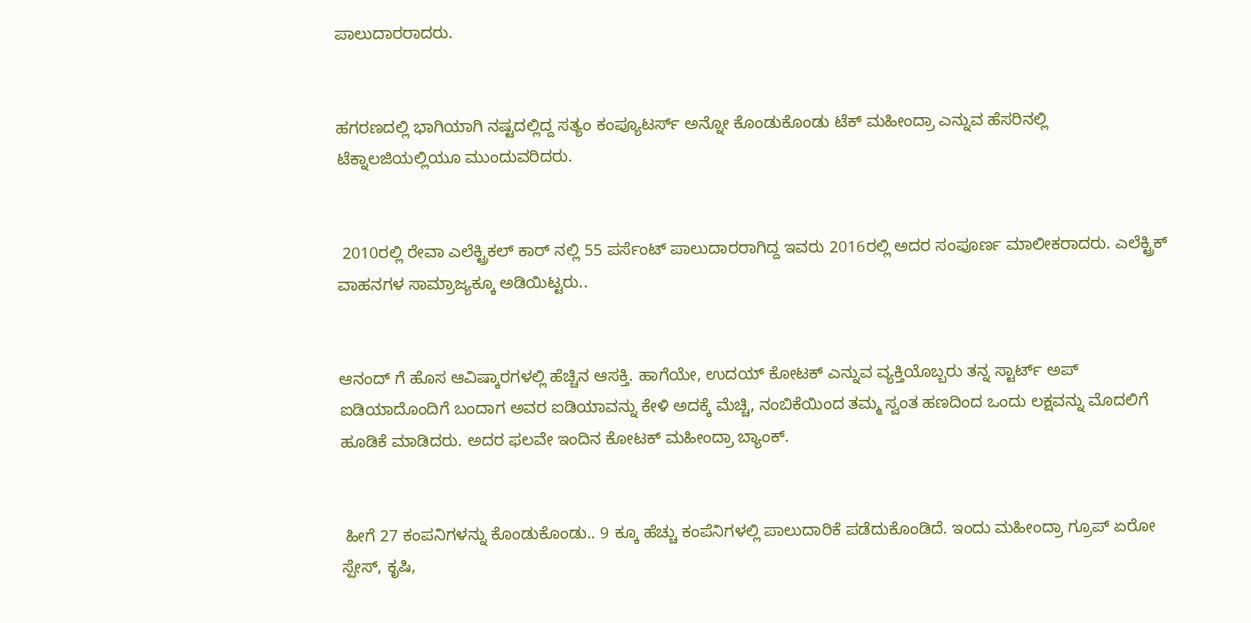ಪಾಲುದಾರರಾದರು.


ಹಗರಣದಲ್ಲಿ ಭಾಗಿಯಾಗಿ ನಷ್ಟದಲ್ಲಿದ್ದ ಸತ್ಯಂ ಕಂಪ್ಯೂಟರ್ಸ್ ಅನ್ನೋ ಕೊಂಡುಕೊಂಡು ಟೆಕ್ ಮಹೀಂದ್ರಾ ಎನ್ನುವ ಹೆಸರಿನಲ್ಲಿ ಟೆಕ್ನಾಲಜಿಯಲ್ಲಿಯೂ ಮುಂದುವರಿದರು.


 2010ರಲ್ಲಿ ರೇವಾ ಎಲೆಕ್ಟ್ರಿಕಲ್ ಕಾರ್ ನಲ್ಲಿ 55 ಪರ್ಸೆಂಟ್ ಪಾಲುದಾರರಾಗಿದ್ದ ಇವರು 2016ರಲ್ಲಿ ಅದರ ಸಂಪೂರ್ಣ ಮಾಲೀಕರಾದರು. ಎಲೆಕ್ಟ್ರಿಕ್ ವಾಹನಗಳ ಸಾಮ್ರಾಜ್ಯಕ್ಕೂ ಅಡಿಯಿಟ್ಟರು..


ಆನಂದ್ ಗೆ ಹೊಸ ಆವಿಷ್ಕಾರಗಳಲ್ಲಿ ಹೆಚ್ಚಿನ ಆಸಕ್ತಿ. ಹಾಗೆಯೇ, ಉದಯ್ ಕೋಟಕ್ ಎನ್ನುವ ವ್ಯಕ್ತಿಯೊಬ್ಬರು ತನ್ನ ಸ್ಟಾರ್ಟ್ ಅಪ್ ಐಡಿಯಾದೊಂದಿಗೆ ಬಂದಾಗ ಅವರ ಐಡಿಯಾವನ್ನು ಕೇಳಿ ಅದಕ್ಕೆ ಮೆಚ್ಚಿ, ನಂಬಿಕೆಯಿಂದ ತಮ್ಮ ಸ್ವಂತ ಹಣದಿಂದ ಒಂದು ಲಕ್ಷವನ್ನು ಮೊದಲಿಗೆ ಹೂಡಿಕೆ ಮಾಡಿದರು. ಅದರ ಫಲವೇ ಇಂದಿನ ಕೋಟಕ್ ಮಹೀಂದ್ರಾ ಬ್ಯಾಂಕ್.


 ಹೀಗೆ 27 ಕಂಪನಿಗಳನ್ನು ಕೊಂಡುಕೊಂಡು.. 9 ಕ್ಕೂ ಹೆಚ್ಚು ಕಂಪೆನಿಗಳಲ್ಲಿ ಪಾಲುದಾರಿಕೆ ಪಡೆದುಕೊಂಡಿದೆ. ಇಂದು ಮಹೀಂದ್ರಾ ಗ್ರೂಪ್ ಏರೋ ಸ್ಪೇಸ್, ಕೃಷಿ,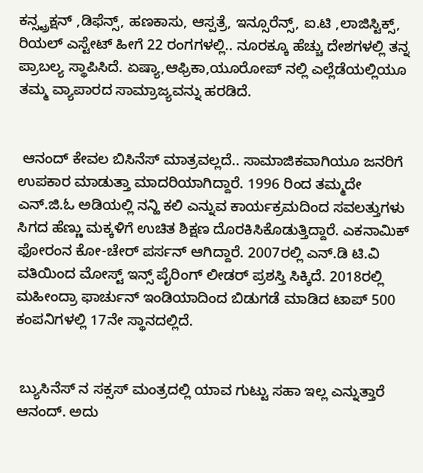ಕನ್ಸ್ಟ್ರಕ್ಷನ್ ,ಡಿಫೆನ್ಸ್, ಹಣಕಾಸು, ಆಸ್ಪತ್ರೆ, ಇನ್ಸೂರೆನ್ಸ್, ಐ.ಟಿ ,ಲಾಜಿಸ್ಟಿಕ್ಸ್, ರಿಯಲ್ ಎಸ್ಟೇಟ್ ಹೀಗೆ 22 ರಂಗಗಳಲ್ಲಿ.. ನೂರಕ್ಕೂ ಹೆಚ್ಚು ದೇಶಗಳಲ್ಲಿ ತನ್ನ ಪ್ರಾಬಲ್ಯ ಸ್ಥಾಪಿಸಿದೆ. ಏಷ್ಯಾ,ಆಫ್ರಿಕಾ,ಯೂರೋಪ್ ನಲ್ಲಿ ಎಲ್ಲೆಡೆಯಲ್ಲಿಯೂ ತಮ್ಮ ವ್ಯಾಪಾರದ ಸಾಮ್ರಾಜ್ಯವನ್ನು ಹರಡಿದೆ.


 ಆನಂದ್ ಕೇವಲ ಬಿಸಿನೆಸ್ ಮಾತ್ರವಲ್ಲದೆ.. ಸಾಮಾಜಿಕವಾಗಿಯೂ ಜನರಿಗೆ ಉಪಕಾರ ಮಾಡುತ್ತಾ ಮಾದರಿಯಾಗಿದ್ದಾರೆ. 1996 ರಿಂದ ತಮ್ಮದೇ ಎನ್.ಜಿ.ಓ ಅಡಿಯಲ್ಲಿ ನನ್ಹಿ ಕಲಿ ಎನ್ನುವ ಕಾರ್ಯಕ್ರಮದಿಂದ ಸವಲತ್ತುಗಳು ಸಿಗದ ಹೆಣ್ಣು ಮಕ್ಕಳಿಗೆ ಉಚಿತ ಶಿಕ್ಷಣ ದೊರಕಿಸಿಕೊಡುತ್ತಿದ್ದಾರೆ. ಎಕನಾಮಿಕ್ ಫೋರಂನ ಕೋ-ಚೇರ್ ಪರ್ಸನ್ ಆಗಿದ್ದಾರೆ. 2007ರಲ್ಲಿ ಎನ್‌.ಡಿ ಟಿ.ವಿ ವತಿಯಿಂದ ಮೋಸ್ಟ್ ಇನ್ಸ್ ಪೈರಿಂಗ್ ಲೀಡರ್ ಪ್ರಶಸ್ತಿ ಸಿಕ್ಕಿದೆ. 2018ರಲ್ಲಿ ಮಹೀಂದ್ರಾ ಫಾರ್ಚುನ್ ಇಂಡಿಯಾದಿಂದ ಬಿಡುಗಡೆ ಮಾಡಿದ ಟಾಪ್ 500 ಕಂಪನಿಗಳಲ್ಲಿ 17ನೇ ಸ್ಥಾನದಲ್ಲಿದೆ.


 ಬ್ಯುಸಿನೆಸ್ ನ ಸಕ್ಸಸ್ ಮಂತ್ರದಲ್ಲಿ ಯಾವ ಗುಟ್ಟು ಸಹಾ ಇಲ್ಲ ಎನ್ನುತ್ತಾರೆ ಆನಂದ್. ಅದು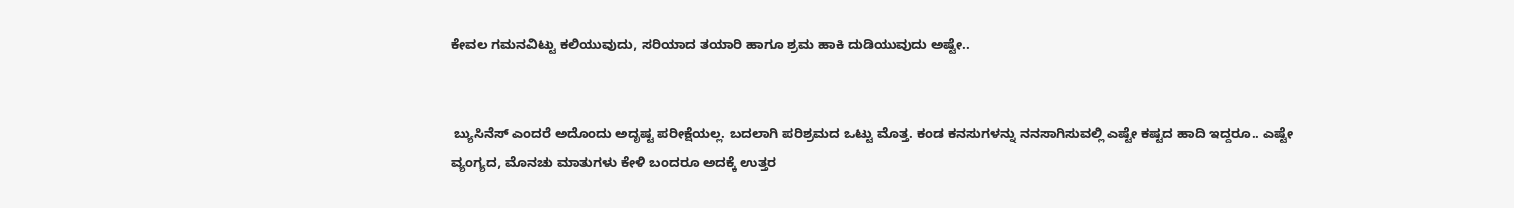ಕೇವಲ ಗಮನವಿಟ್ಟು ಕಲಿಯುವುದು, ಸರಿಯಾದ ತಯಾರಿ ಹಾಗೂ ಶ್ರಮ ಹಾಕಿ ದುಡಿಯುವುದು ಅಷ್ಟೇ..


 ಬ್ಯುಸಿನೆಸ್ ಎಂದರೆ ಅದೊಂದು ಅದೃಷ್ಟ ಪರೀಕ್ಷೆಯಲ್ಲ. ಬದಲಾಗಿ ಪರಿಶ್ರಮದ ಒಟ್ಟು ಮೊತ್ತ. ಕಂಡ ಕನಸುಗಳನ್ನು ನನಸಾಗಿಸುವಲ್ಲಿ ಎಷ್ಟೇ ಕಷ್ಟದ ಹಾದಿ ಇದ್ದರೂ.. ಎಷ್ಟೇ ವ್ಯಂಗ್ಯದ, ಮೊನಚು ಮಾತುಗಳು ಕೇಳಿ ಬಂದರೂ ಅದಕ್ಕೆ ಉತ್ತರ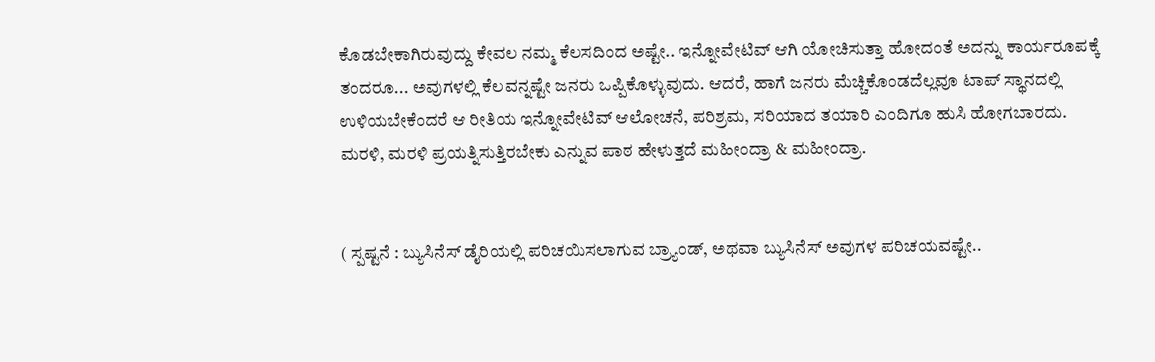ಕೊಡಬೇಕಾಗಿರುವುದ್ದು ಕೇವಲ ನಮ್ಮ ಕೆಲಸದಿಂದ ಅಷ್ಟೇ.. ಇನ್ನೋವೇಟಿವ್ ಆಗಿ ಯೋಚಿಸುತ್ತಾ ಹೋದಂತೆ ಅದನ್ನು ಕಾರ್ಯರೂಪಕ್ಕೆ ತಂದರೂ... ಅವುಗಳಲ್ಲಿ ಕೆಲವನ್ನಷ್ಟೇ ಜನರು ಒಪ್ಪಿಕೊಳ್ಳುವುದು. ಆದರೆ, ಹಾಗೆ ಜನರು ಮೆಚ್ಚಿಕೊಂಡದೆಲ್ಲವೂ ಟಾಪ್ ಸ್ಥಾನದಲ್ಲಿ ಉಳಿಯಬೇಕೆಂದರೆ ಆ ರೀತಿಯ ಇನ್ನೋವೇಟಿವ್ ಆಲೋಚನೆ, ಪರಿಶ್ರಮ, ಸರಿಯಾದ ತಯಾರಿ ಎಂದಿಗೂ ಹುಸಿ ಹೋಗಬಾರದು. ಮರಳಿ, ಮರಳಿ ಪ್ರಯತ್ನಿಸುತ್ತಿರಬೇಕು ಎನ್ನುವ ಪಾಠ ಹೇಳುತ್ತದೆ ಮಹೀಂದ್ರಾ & ಮಹೀಂದ್ರಾ.


( ಸ್ಪಷ್ಟನೆ : ಬ್ಯುಸಿನೆಸ್ ಡೈರಿಯಲ್ಲಿ ಪರಿಚಯಿಸಲಾಗುವ ಬ್ರ್ಯಾಂಡ್, ಅಥವಾ ಬ್ಯುಸಿನೆಸ್ ಅವುಗಳ ಪರಿಚಯವಷ್ಟೇ..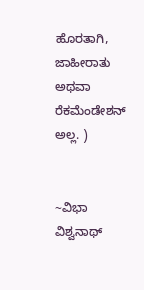ಹೊರತಾಗಿ, ಜಾಹೀರಾತು ಅಥವಾ ರೆಕಮೆಂಡೇಶನ್ ಅಲ್ಲ. )


~ವಿಭಾ ವಿಶ್ವನಾಥ್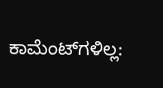ಕಾಮೆಂಟ್‌ಗಳಿಲ್ಲ: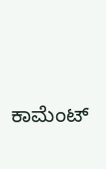ಕಾಮೆಂಟ್‌‌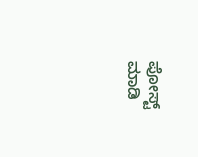ಪೋಸ್ಟ್‌ ಮಾಡಿ